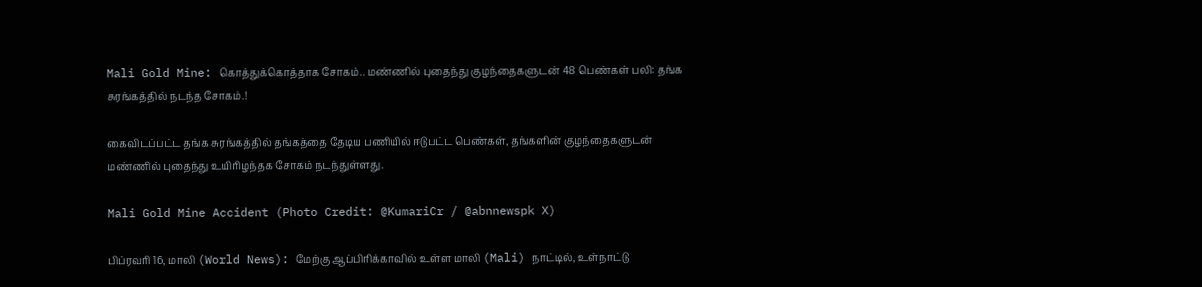Mali Gold Mine: கொத்துக்கொத்தாக சோகம்.. மண்ணில் புதைந்து குழந்தைகளுடன் 48 பெண்கள் பலி: தங்க சுரங்கத்தில் நடந்த சோகம்.!

கைவிடப்பட்ட தங்க சுரங்கத்தில் தங்கத்தை தேடிய பணியில் ஈடுபட்ட பெண்கள், தங்களின் குழந்தைகளுடன் மண்ணில் புதைந்து உயிரிழந்தக சோகம் நடந்துள்ளது.

Mali Gold Mine Accident (Photo Credit: @KumariCr / @abnnewspk X)

பிப்ரவரி 16, மாலி (World News): மேற்கு ஆப்பிரிக்காவில் உள்ள மாலி (Mali) நாட்டில், உள்நாட்டு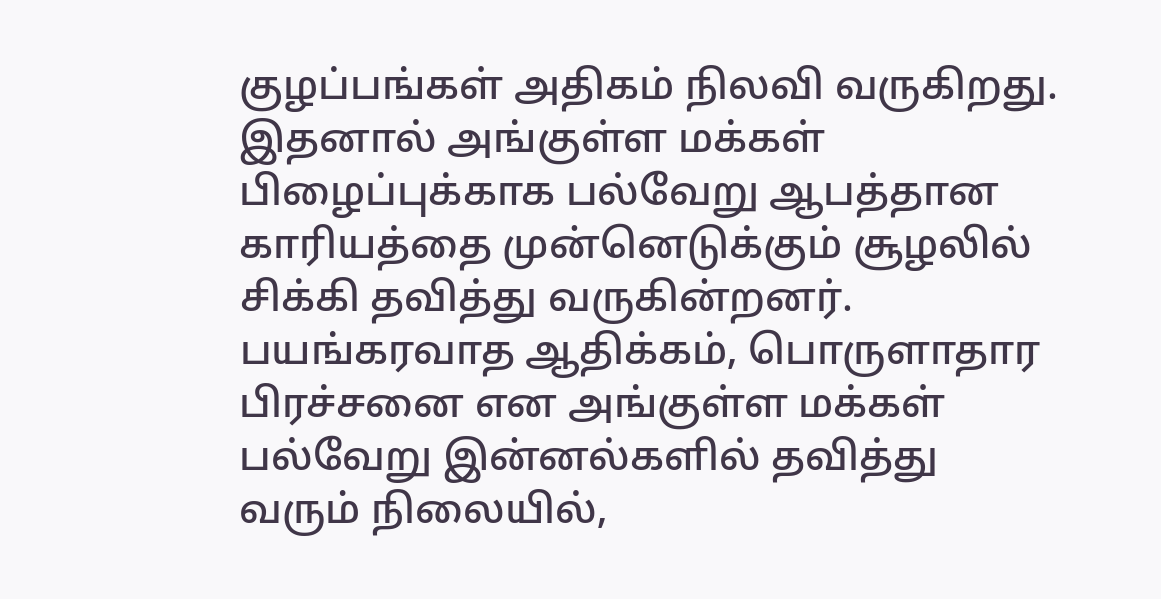குழப்பங்கள் அதிகம் நிலவி வருகிறது. இதனால் அங்குள்ள மக்கள் பிழைப்புக்காக பல்வேறு ஆபத்தான காரியத்தை முன்னெடுக்கும் சூழலில் சிக்கி தவித்து வருகின்றனர். பயங்கரவாத ஆதிக்கம், பொருளாதார பிரச்சனை என அங்குள்ள மக்கள் பல்வேறு இன்னல்களில் தவித்து வரும் நிலையில்,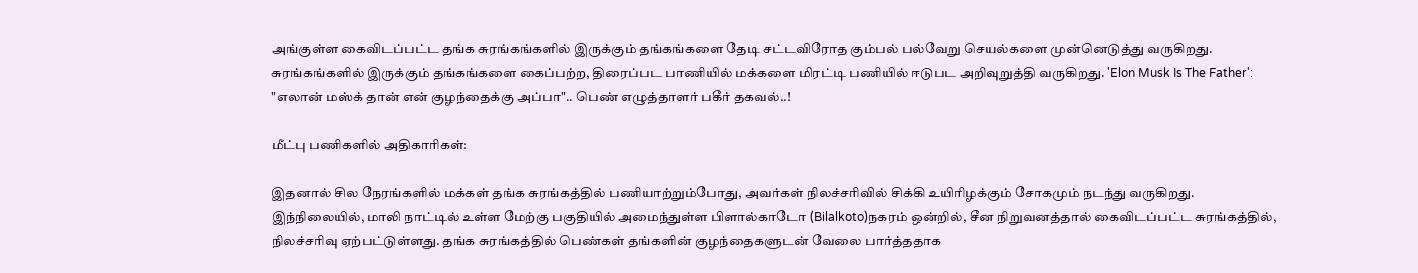அங்குள்ள கைவிடப்பட்ட தங்க சுரங்கங்களில் இருக்கும் தங்கங்களை தேடி சட்டவிரோத கும்பல் பல்வேறு செயல்களை முன்னெடுத்து வருகிறது. சுரங்கங்களில் இருக்கும் தங்கங்களை கைப்பற்ற, திரைப்பட பாணியில் மக்களை மிரட்டி பணியில் ஈடுபட அறிவுறுத்தி வருகிறது. 'Elon Musk Is The Father': "எலான் மஸ்க் தான் என் குழந்தைக்கு அப்பா".. பெண் எழுத்தாளர் பகீர் தகவல்..!

மீட்பு பணிகளில் அதிகாரிகள்:

இதனால் சில நேரங்களில் மக்கள் தங்க சுரங்கத்தில் பணியாற்றும்போது, அவர்கள் நிலச்சரிவில் சிக்கி உயிரிழக்கும் சோகமும் நடந்து வருகிறது. இந்நிலையில், மாலி நாட்டில் உள்ள மேற்கு பகுதியில் அமைந்துள்ள பிளால்காடோ (Bilalkoto)நகரம் ஒன்றில், சீன நிறுவனத்தால் கைவிடப்பட்ட சுரங்கத்தில், நிலச்சரிவு ஏற்பட்டுள்ளது. தங்க சுரங்கத்தில் பெண்கள் தங்களின் குழந்தைகளுடன் வேலை பார்த்ததாக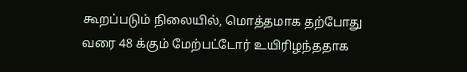கூறப்படும் நிலையில், மொத்தமாக தற்போது வரை 48 க்கும் மேற்பட்டோர் உயிரிழந்ததாக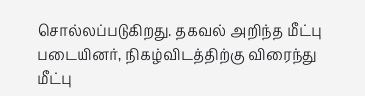சொல்லப்படுகிறது. தகவல் அறிந்த மீட்பு படையினர், நிகழ்விடத்திற்கு விரைந்து மீட்பு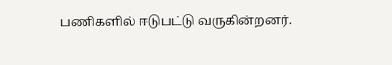பணிகளில் ஈடுபட்டு வருகின்றனர்.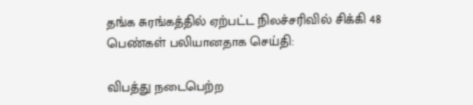தங்க சுரங்கத்தில் ஏற்பட்ட நிலச்சரிவில் சிக்கி 48 பெண்கள் பலியானதாக செய்தி:

விபத்து நடைபெற்ற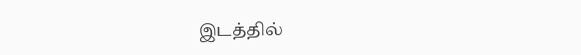இடத்தில்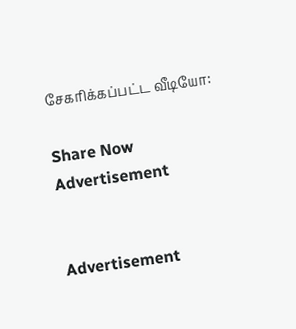சேகரிக்கப்பட்ட வீடியோ:

Share Now
Advertisement


Advertisement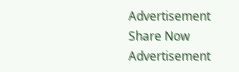Advertisement
Share Now
Advertisement